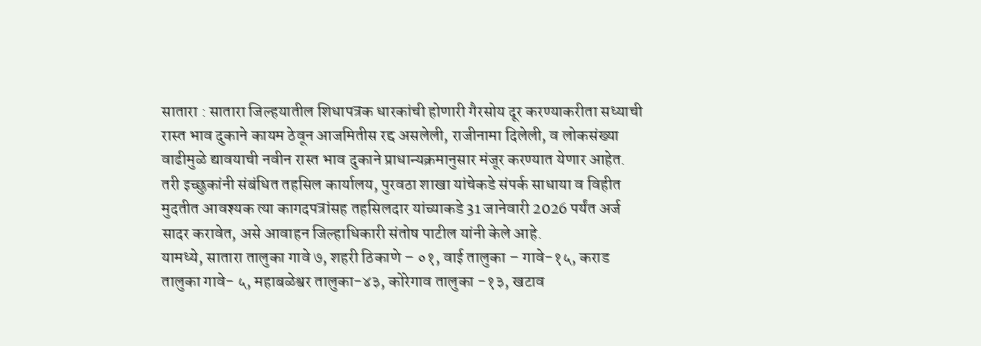सातारा : सातारा जिल्हयातील शिधापत्रक धारकांची होणारी गैरसोय दूर करण्याकरीता सध्याची रास्त भाव दुकाने कायम ठेवून आजमितीस रद्द असलेली, राजीनामा दिलेली, व लोकसंख्या वाढीमुळे द्यावयाची नवीन रास्त भाव दुकाने प्राधान्यक्रमानुसार मंजूर करण्यात येणार आहेत. तरी इच्छुकांनी संबंधित तहसिल कार्यालय, पुरवठा शाखा यांचेकडे संपर्क साधाया व विहीत मुदतीत आवश्यक त्या कागदपत्रांसह तहसिलदार यांच्याकडे 31 जानेवारी 2026 पर्यंत अर्ज सादर करावेत, असे आवाहन जिल्हाधिकारी संतोष पाटील यांनी केले आहे.
यामध्ये, सातारा तालुका गावे ७, शहरी ठिकाणे – ०१, वाई तालुका – गावे-१५, कराड तालुका गावे- ५, महाबळेश्वर तालुका-४३, कोरेगाव तालुका -१३, खटाव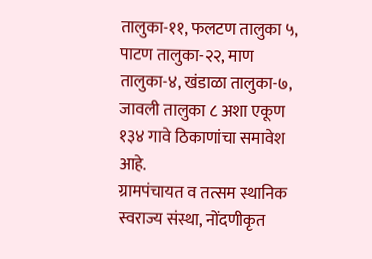तालुका-११, फलटण तालुका ५, पाटण तालुका-२२, माण तालुका-४, खंडाळा तालुका-७, जावली तालुका ८ अशा एकूण १३४ गावे ठिकाणांचा समावेश आहे.
ग्रामपंचायत व तत्सम स्थानिक स्वराज्य संस्था, नोंदणीकृत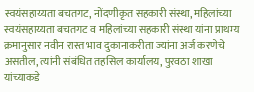स्वयंसहाय्यता बचतगट, नोंदणीकृत सहकारी संस्था, महिलांच्या स्वयंसहाय्यता बचतगट व महिलांच्या सहकारी संस्था यांना प्राथम्य क्रमानुसार नवीन रास्त भाव दुकानाकरीता ज्यांना अर्ज करणेचे असतील, त्यांनी संबंधित तहसिल कार्यालय, पुरवठा शाखा यांच्याकडे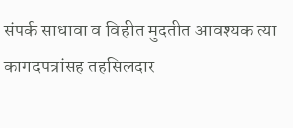संपर्क साधावा व विहीत मुदतीत आवश्यक त्या कागदपत्रांसह तहसिलदार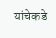यांचेकडे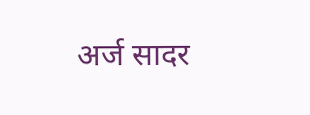अर्ज सादर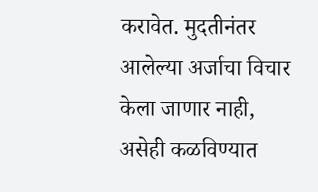करावेत. मुदतीनंतर आलेल्या अर्जाचा विचार केला जाणार नाही, असेही कळविण्यात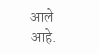आले आहे.